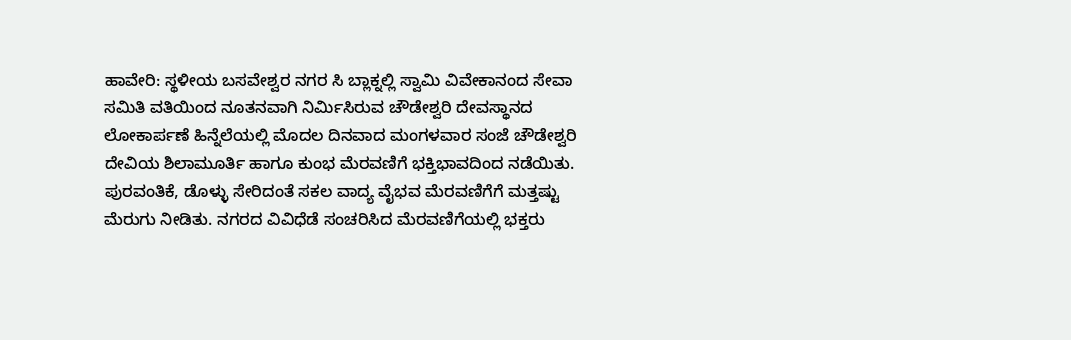ಹಾವೇರಿ: ಸ್ಥಳೀಯ ಬಸವೇಶ್ವರ ನಗರ ಸಿ ಬ್ಲಾಕ್ನಲ್ಲಿ ಸ್ವಾಮಿ ವಿವೇಕಾನಂದ ಸೇವಾ ಸಮಿತಿ ವತಿಯಿಂದ ನೂತನವಾಗಿ ನಿರ್ಮಿಸಿರುವ ಚೌಡೇಶ್ವರಿ ದೇವಸ್ಥಾನದ ಲೋಕಾರ್ಪಣೆ ಹಿನ್ನೆಲೆಯಲ್ಲಿ ಮೊದಲ ದಿನವಾದ ಮಂಗಳವಾರ ಸಂಜೆ ಚೌಡೇಶ್ವರಿ ದೇವಿಯ ಶಿಲಾಮೂರ್ತಿ ಹಾಗೂ ಕುಂಭ ಮೆರವಣಿಗೆ ಭಕ್ತಿಭಾವದಿಂದ ನಡೆಯಿತು.
ಪುರವಂತಿಕೆ, ಡೊಳ್ಳು ಸೇರಿದಂತೆ ಸಕಲ ವಾದ್ಯ ವೈಭವ ಮೆರವಣಿಗೆಗೆ ಮತ್ತಷ್ಟು ಮೆರುಗು ನೀಡಿತು. ನಗರದ ವಿವಿಧೆಡೆ ಸಂಚರಿಸಿದ ಮೆರವಣಿಗೆಯಲ್ಲಿ ಭಕ್ತರು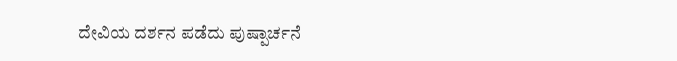ದೇವಿಯ ದರ್ಶನ ಪಡೆದು ಪುಷ್ಪಾರ್ಚನೆ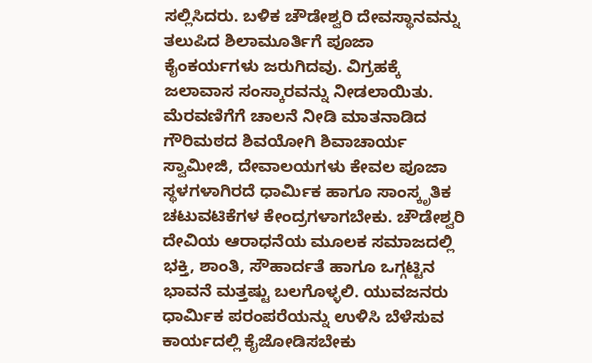ಸಲ್ಲಿಸಿದರು. ಬಳಿಕ ಚೌಡೇಶ್ವರಿ ದೇವಸ್ಥಾನವನ್ನು ತಲುಪಿದ ಶಿಲಾಮೂರ್ತಿಗೆ ಪೂಜಾ ಕೈಂಕರ್ಯಗಳು ಜರುಗಿದವು. ವಿಗ್ರಹಕ್ಕೆ ಜಲಾವಾಸ ಸಂಸ್ಕಾರವನ್ನು ನೀಡಲಾಯಿತು.
ಮೆರವಣಿಗೆಗೆ ಚಾಲನೆ ನೀಡಿ ಮಾತನಾಡಿದ ಗೌರಿಮಠದ ಶಿವಯೋಗಿ ಶಿವಾಚಾರ್ಯ ಸ್ವಾಮೀಜಿ, ದೇವಾಲಯಗಳು ಕೇವಲ ಪೂಜಾ ಸ್ಥಳಗಳಾಗಿರದೆ ಧಾರ್ಮಿಕ ಹಾಗೂ ಸಾಂಸ್ಕೃತಿಕ ಚಟುವಟಿಕೆಗಳ ಕೇಂದ್ರಗಳಾಗಬೇಕು. ಚೌಡೇಶ್ವರಿ ದೇವಿಯ ಆರಾಧನೆಯ ಮೂಲಕ ಸಮಾಜದಲ್ಲಿ ಭಕ್ತಿ, ಶಾಂತಿ, ಸೌಹಾರ್ದತೆ ಹಾಗೂ ಒಗ್ಗಟ್ಟಿನ ಭಾವನೆ ಮತ್ತಷ್ಟು ಬಲಗೊಳ್ಳಲಿ. ಯುವಜನರು ಧಾರ್ಮಿಕ ಪರಂಪರೆಯನ್ನು ಉಳಿಸಿ ಬೆಳೆಸುವ ಕಾರ್ಯದಲ್ಲಿ ಕೈಜೋಡಿಸಬೇಕು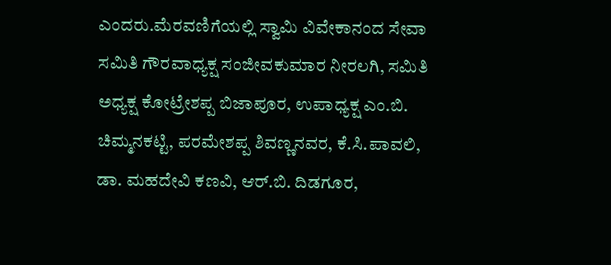ಎಂದರು.ಮೆರವಣಿಗೆಯಲ್ಲಿ ಸ್ವಾಮಿ ವಿವೇಕಾನಂದ ಸೇವಾ ಸಮಿತಿ ಗೌರವಾಧ್ಯಕ್ಷ ಸಂಜೀವಕುಮಾರ ನೀರಲಗಿ, ಸಮಿತಿ ಅಧ್ಯಕ್ಷ ಕೋಟ್ರೇಶಪ್ಪ ಬಿಜಾಪೂರ, ಉಪಾಧ್ಯಕ್ಷ ಎಂ.ಬಿ. ಚಿಮ್ಮನಕಟ್ಟಿ, ಪರಮೇಶಪ್ಪ ಶಿವಣ್ಣನವರ, ಕೆ.ಸಿ.ಪಾವಲಿ, ಡಾ. ಮಹದೇವಿ ಕಣವಿ, ಆರ್.ಬಿ. ದಿಡಗೂರ,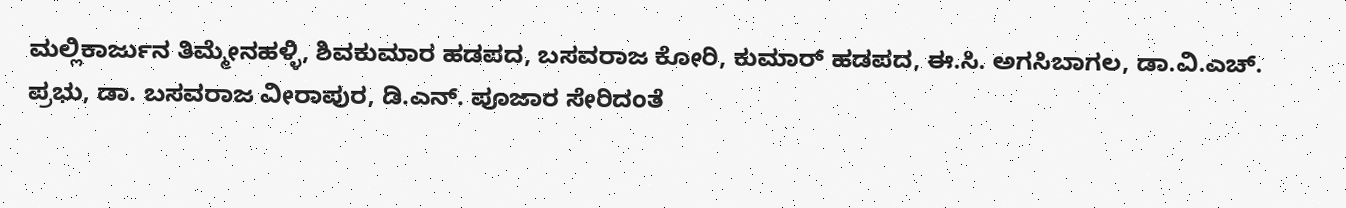ಮಲ್ಲಿಕಾರ್ಜುನ ತಿಮ್ಮೇನಹಳ್ಳಿ, ಶಿವಕುಮಾರ ಹಡಪದ, ಬಸವರಾಜ ಕೋರಿ, ಕುಮಾರ್ ಹಡಪದ, ಈ.ಸಿ. ಅಗಸಿಬಾಗಲ, ಡಾ.ವಿ.ಎಚ್. ಪ್ರಭು, ಡಾ. ಬಸವರಾಜ ವೀರಾಪುರ, ಡಿ.ಎನ್. ಪೂಜಾರ ಸೇರಿದಂತೆ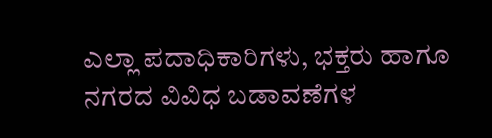ಎಲ್ಲಾ ಪದಾಧಿಕಾರಿಗಳು, ಭಕ್ತರು ಹಾಗೂ ನಗರದ ವಿವಿಧ ಬಡಾವಣೆಗಳ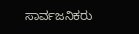ಸಾರ್ವಜನಿಕರು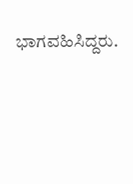ಭಾಗವಹಿಸಿದ್ದರು.